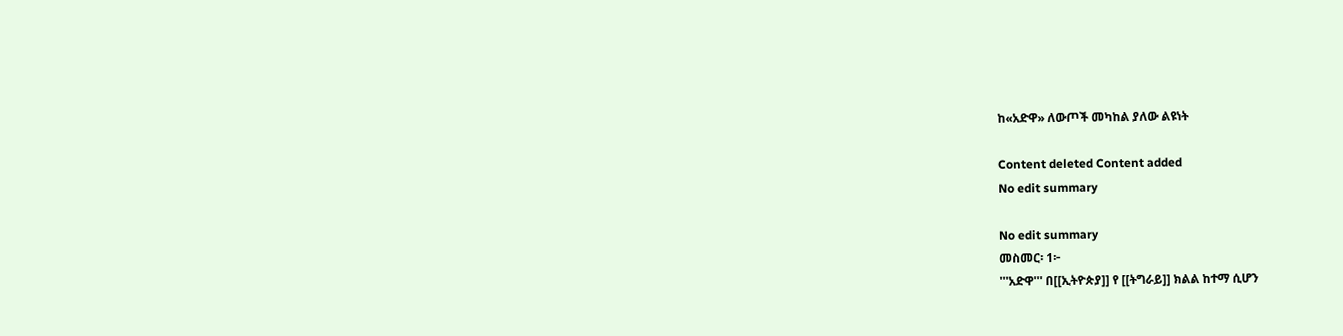ከ«አድዋ» ለውጦች መካከል ያለው ልዩነት

Content deleted Content added
No edit summary

No edit summary
መስመር፡ 1፦
'''አድዋ''' በ[[ኢትዮጵያ]] የ [[ትግራይ]] ክልል ከተማ ሲሆን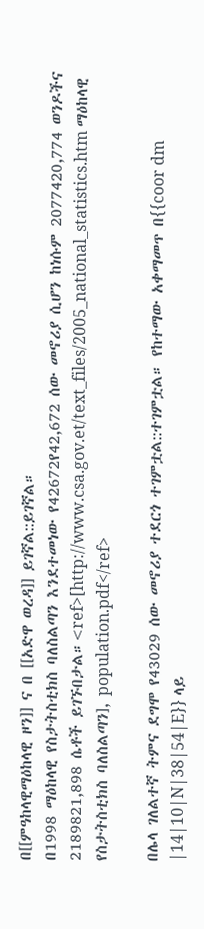በ[[ምዓከላዊማዕከላዊ ዞን]] ና በ [[አድዋ ወረዳ]] ይገኛል::ይገኛል።
በ1998 ማዕከላዊ የስታትስቲክስ ባለስልጣን እንደተመነው የ42672የ42,672 ሰው መኖሪያ ሲሆን ከነሱም 2077420,774 ወንዶችና 2189821,898 ሴቶች ይገኙበታል።<ref>[http://www.csa.gov.et/text_files/2005_national_statistics.htm ማዕከላዊ የስታትስቲክስ ባለስልጣን], population.pdf</ref>

በሌላ ገለልተኛ ትምና ደግሞ የ43029 ሰው መኖሪያ ተደርጎ ተገምቷል::ተገምቷል። የከተማው አቀማመጥ በ{{coor dm |14|10|N|38|54|E}} ላይ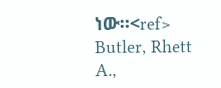ነው።<ref> Butler, Rhett A.,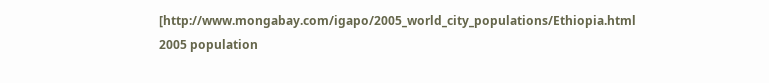[http://www.mongabay.com/igapo/2005_world_city_populations/Ethiopia.html 2005 population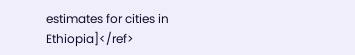estimates for cities in Ethiopia]</ref>